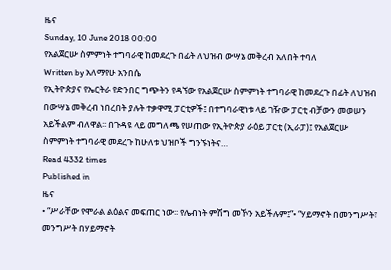ዜና
Sunday, 10 June 2018 00:00
የአልጀርሡ ስምምነት ተግባራዊ ከመደረጉ በፊት ለህዝብ ውሣኔ መቅረብ አለበት ተባለ
Written by አለማየሁ አንበሴ
የኢትዮጵያና የኤርትራ የድንበር ግጭትን የዳኘው የአልጀርሡ ስምምነት ተግባራዊ ከመደረጉ በፊት ለህዝብ በውሣኔ መቅረብ ነበረበት ያሉት ተቃዋሚ ፓርቲዎች፤ በተግባራዊነቱ ላይ ገዥው ፓርቲ ብቻውን መወሠን አይችልም ብለዋል፡፡ በጉዳዩ ላይ መግለጫ የሠጠው የኢትዮጵያ ራዕይ ፓርቲ (ኢራፓ)፤ የአልጀርሡ ስምምነት ተግባራዊ መደረጉ ከሁለቱ ህዝቦች ግንኙነትና…
Read 4332 times
Published in
ዜና
• “ሥራቸው የሞራል ልዕልና መፍጠር ነው፡፡ የሌብነት ምሽግ መኾን አይችሉም፤”• “ሃይማኖት በመንግሥት፣ መንግሥት በሃይማኖት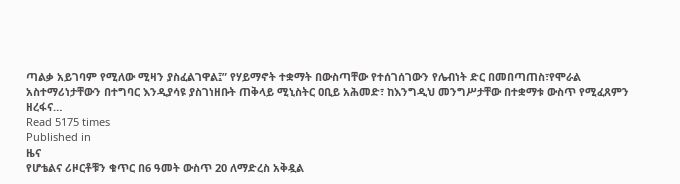ጣልቃ አይገባም የሚለው ሚዛን ያስፈልገዋል፤” የሃይማኖት ተቋማት በውስጣቸው የተሰገሰገውን የሌብነት ድር በመበጣጠስ፣የሞራል አስተማሪነታቸውን በተግባር እንዲያሳዩ ያስገነዘቡት ጠቅላይ ሚኒስትር ዐቢይ አሕመድ፣ ከእንግዲህ መንግሥታቸው በተቋማቱ ውስጥ የሚፈጸምን ዘረፋና…
Read 5175 times
Published in
ዜና
የሆቴልና ሪዞርቶቹን ቁጥር በ6 ዓመት ውስጥ 20 ለማድረስ አቅዷል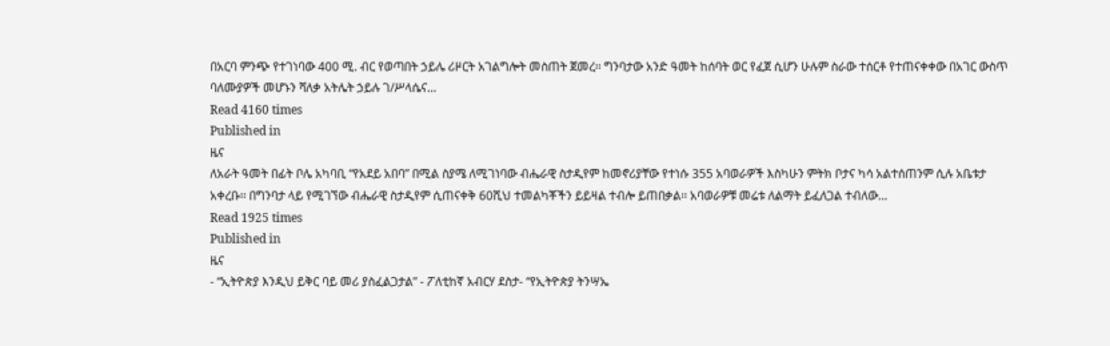በአርባ ምንጭ የተገነባው 400 ሚ. ብር የወጣበት ኃይሌ ሪዞርት አገልግሎት መስጠት ጀመረ፡፡ ግንባታው አንድ ዓመት ከሰባት ወር የፈጀ ሲሆን ሁሉም ስራው ተሰርቶ የተጠናቀቀው በአገር ውስጥ ባለሙያዎች መሆኑን ሻለቃ አትሌት ኃይሉ ገ/ሥላሴና…
Read 4160 times
Published in
ዜና
ለአራት ዓመት በፊት ቦሌ አካባቢ “የአደይ አበባ” በሚል ስያሜ ለሚገነባው ብሔራዊ ስታዲየም ከመኖሪያቸው የተነሱ 355 አባወራዎች እስካሁን ምትክ ቦታና ካሳ አልተሰጠንም ሲሉ አቤቱታ አቀረቡ፡፡ በግንባታ ላይ የሚገኘው ብሔራዊ ስታዲየም ሲጠናቀቅ 60ሺህ ተመልካቾችን ይይዛል ተብሎ ይጠበቃል፡፡ አባወራዎቹ መሬቱ ለልማት ይፈለጋል ተብለው…
Read 1925 times
Published in
ዜና
- “ኢትዮጵያ እንዲህ ይቅር ባይ መሪ ያስፈልጋታል” - ፖለቲከኛ አብርሃ ደስታ- “የኢትዮጵያ ትንሣኤ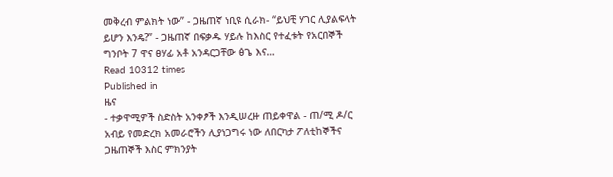መቅረብ ምልክት ነው” - ጋዜጠኛ ነቢዩ ሲራክ- “ይህቺ ሃገር ሊያልፍላት ይሆን እንዴ?” - ጋዜጠኛ በፍቃዱ ሃይሉ ከእስር የተፈቱት የአርበኞች ግንቦት 7 ዋና ፀሃፊ አቶ አንዳርጋቸው ፅጌ እና…
Read 10312 times
Published in
ዜና
- ተቃዋሚዎች ስድስት አንቀፆች እንዲሠረዙ ጠይቀዋል - ጠ/ሚ ዶ/ር አብይ የመድረክ አመራሮችን ሊያነጋግሩ ነው ለበርካታ ፖለቲከኞችና ጋዜጠኞች እስር ምክንያት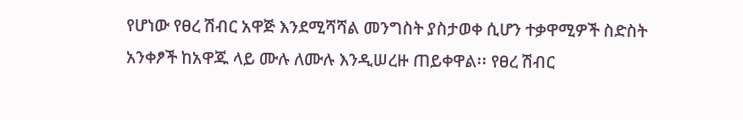የሆነው የፀረ ሽብር አዋጅ እንደሚሻሻል መንግስት ያስታወቀ ሲሆን ተቃዋሚዎች ስድስት አንቀፆች ከአዋጁ ላይ ሙሉ ለሙሉ እንዲሠረዙ ጠይቀዋል፡፡ የፀረ ሽብር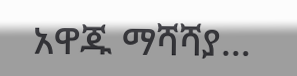አዋጁ ማሻሻያ…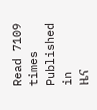Read 7109 times
Published in
ዜና